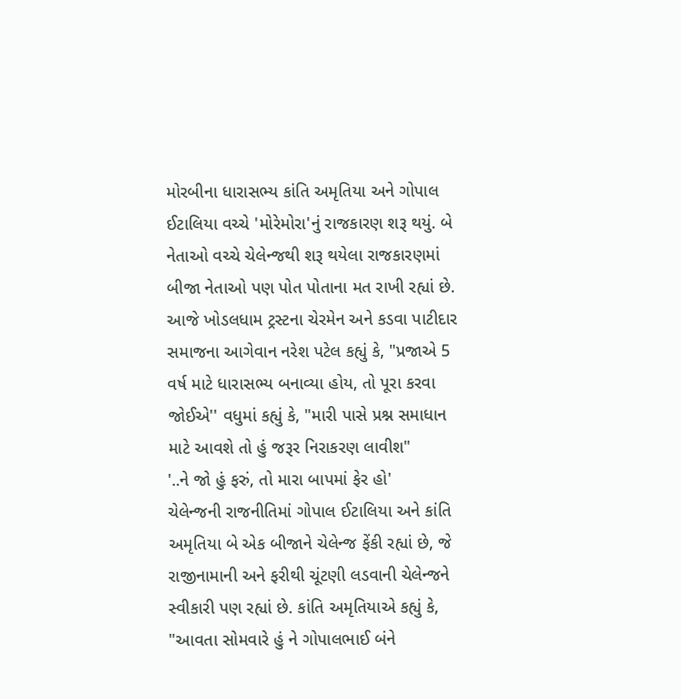મોરબીના ધારાસભ્ય કાંતિ અમૃતિયા અને ગોપાલ ઈટાલિયા વચ્ચે 'મોરેમોરા'નું રાજકારણ શરૂ થયું. બે નેતાઓ વચ્ચે ચેલેન્જથી શરૂ થયેલા રાજકારણમાં બીજા નેતાઓ પણ પોત પોતાના મત રાખી રહ્યાં છે. આજે ખોડલધામ ટ્રસ્ટના ચેરમેન અને કડવા પાટીદાર સમાજના આગેવાન નરેશ પટેલ કહ્યું કે, "પ્રજાએ 5 વર્ષ માટે ધારાસભ્ય બનાવ્યા હોય, તો પૂરા કરવા જોઈએ'' વધુમાં કહ્યું કે, "મારી પાસે પ્રશ્ન સમાધાન માટે આવશે તો હું જરૂર નિરાકરણ લાવીશ"
'..ને જો હું ફરું, તો મારા બાપમાં ફેર હો'
ચેલેન્જની રાજનીતિમાં ગોપાલ ઈટાલિયા અને કાંતિ અમૃતિયા બે એક બીજાને ચેલેન્જ ફેંકી રહ્યાં છે, જે રાજીનામાની અને ફરીથી ચૂંટણી લડવાની ચેલેન્જને સ્વીકારી પણ રહ્યાં છે. કાંતિ અમૃતિયાએ કહ્યું કે, "આવતા સોમવારે હું ને ગોપાલભાઈ બંને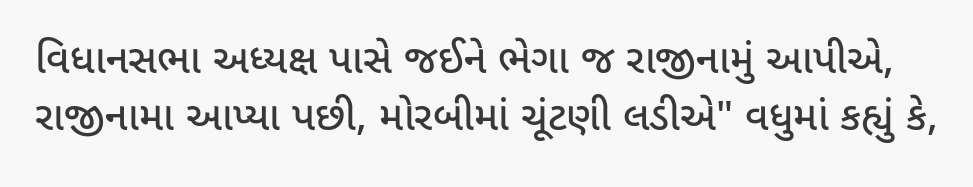વિધાનસભા અધ્યક્ષ પાસે જઈને ભેગા જ રાજીનામું આપીએ, રાજીનામા આપ્યા પછી, મોરબીમાં ચૂંટણી લડીએ" વધુમાં કહ્યું કે,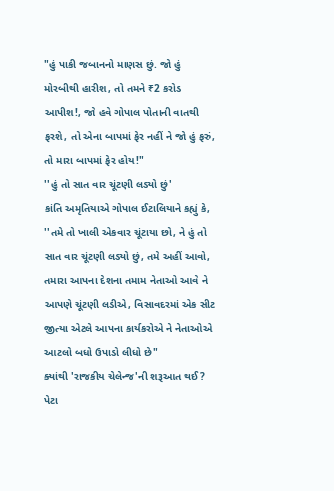"હું પાકી જબાનનો માણસ છું. જો હું મોરબીથી હારીશ, તો તમને ₹2 કરોડ આપીશ!, જો હવે ગોપાલ પોતાની વાતથી ફરશે, તો એના બાપમાં ફેર નહીં ને જો હું ફરું, તો મારા બાપમાં ફેર હોય!"
''હું તો સાત વાર ચૂંટણી લડ્યો છું'
કાંતિ અમૃતિયાએ ગોપાલ ઈટાલિયાને કહ્યું કે, ''તમે તો ખાલી એકવાર ચૂંટાયા છો, ને હું તો સાત વાર ચૂંટણી લડ્યો છું, તમે અહીં આવો, તમારા આપના દેશના તમામ નેતાઓ આવે ને આપણે ચૂંટણી લડીએ, વિસાવદરમાં એક સીટ જીત્યા એટલે આપના કાર્યકરોએ ને નેતાઓએ આટલો બધો ઉપાડો લીધો છે"
ક્યાંથી 'રાજકીય ચેલેન્જ'ની શરૂઆત થઈ?
પેટા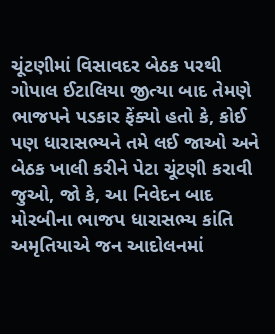ચૂંટણીમાં વિસાવદર બેઠક પરથી ગોપાલ ઈટાલિયા જીત્યા બાદ તેમણે ભાજપને પડકાર ફેંક્યો હતો કે, કોઈ પણ ધારાસભ્યને તમે લઈ જાઓ અને બેઠક ખાલી કરીને પેટા ચૂંટણી કરાવી જુઓ, જો કે, આ નિવેદન બાદ મોરબીના ભાજપ ધારાસભ્ય કાંતિ અમૃતિયાએ જન આદોલનમાં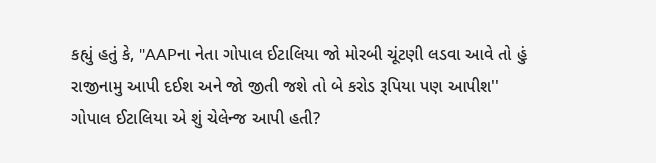કહ્યું હતું કે, ''AAPના નેતા ગોપાલ ઈટાલિયા જો મોરબી ચૂંટણી લડવા આવે તો હું રાજીનામુ આપી દઈશ અને જો જીતી જશે તો બે કરોડ રૂપિયા પણ આપીશ''
ગોપાલ ઈટાલિયા એ શું ચેલેન્જ આપી હતી?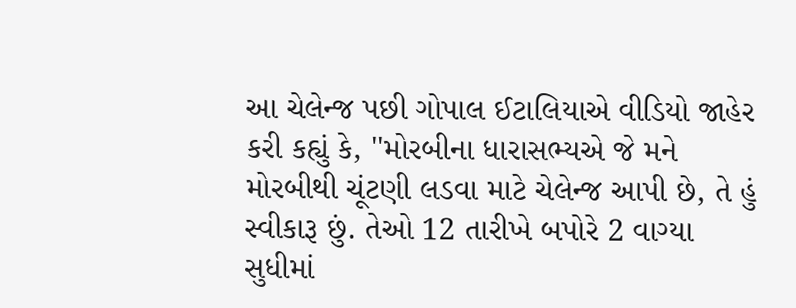આ ચેલેન્જ પછી ગોપાલ ઈટાલિયાએ વીડિયો જાહેર કરી કહ્યું કે, ''મોરબીના ધારાસભ્યએ જે મને મોરબીથી ચૂંટણી લડવા માટે ચેલેન્જ આપી છે, તે હું સ્વીકારૂ છું. તેઓ 12 તારીખે બપોરે 2 વાગ્યા સુધીમાં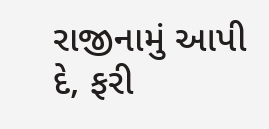રાજીનામું આપી દે, ફરી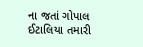ના જતાં ગોપાલ ઈટાલિયા તમારી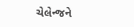ચેલેન્જને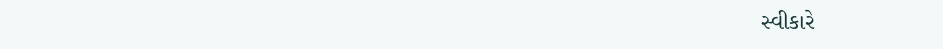સ્વીકારે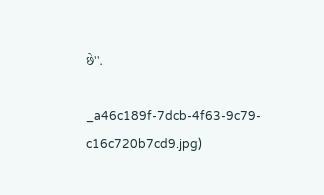છે''.

_a46c189f-7dcb-4f63-9c79-c16c720b7cd9.jpg)